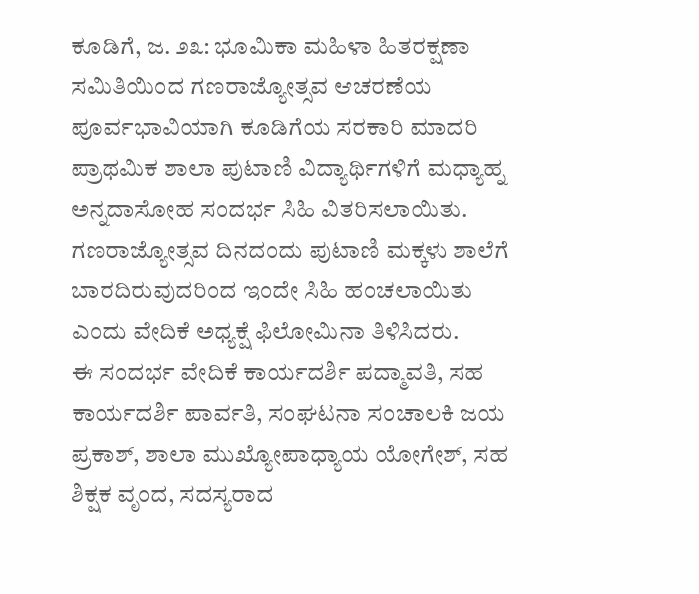ಕೂಡಿಗೆ, ಜ. ೨೩: ಭೂಮಿಕಾ ಮಹಿಳಾ ಹಿತರಕ್ಷಣಾ ಸಮಿತಿಯಿಂದ ಗಣರಾಜ್ಯೋತ್ಸವ ಆಚರಣೆಯ ಪೂರ್ವಭಾವಿಯಾಗಿ ಕೂಡಿಗೆಯ ಸರಕಾರಿ ಮಾದರಿ ಪ್ರಾಥಮಿಕ ಶಾಲಾ ಪುಟಾಣಿ ವಿದ್ಯಾರ್ಥಿಗಳಿಗೆ ಮಧ್ಯಾಹ್ನ ಅನ್ನದಾಸೋಹ ಸಂದರ್ಭ ಸಿಹಿ ವಿತರಿಸಲಾಯಿತು.
ಗಣರಾಜ್ಯೋತ್ಸವ ದಿನದಂದು ಪುಟಾಣಿ ಮಕ್ಕಳು ಶಾಲೆಗೆ ಬಾರದಿರುವುದರಿಂದ ಇಂದೇ ಸಿಹಿ ಹಂಚಲಾಯಿತು ಎಂದು ವೇದಿಕೆ ಅಧ್ಯಕ್ಷೆ ಫಿಲೋಮಿನಾ ತಿಳಿಸಿದರು.
ಈ ಸಂದರ್ಭ ವೇದಿಕೆ ಕಾರ್ಯದರ್ಶಿ ಪದ್ಮಾವತಿ, ಸಹ ಕಾರ್ಯದರ್ಶಿ ಪಾರ್ವತಿ, ಸಂಘಟನಾ ಸಂಚಾಲಕಿ ಜಯ ಪ್ರಕಾಶ್, ಶಾಲಾ ಮುಖ್ಯೋಪಾಧ್ಯಾಯ ಯೋಗೇಶ್, ಸಹ ಶಿಕ್ಷಕ ವೃಂದ, ಸದಸ್ಯರಾದ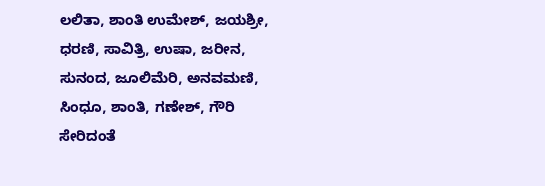ಲಲಿತಾ, ಶಾಂತಿ ಉಮೇಶ್, ಜಯಶ್ರೀ, ಧರಣಿ, ಸಾವಿತ್ರಿ, ಉಷಾ, ಜರೀನ, ಸುನಂದ, ಜೂಲಿಮೆರಿ, ಅನವಮಣಿ, ಸಿಂಧೂ, ಶಾಂತಿ, ಗಣೇಶ್, ಗೌರಿ ಸೇರಿದಂತೆ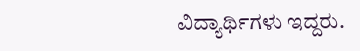ವಿದ್ಯಾರ್ಥಿಗಳು ಇದ್ದರು.